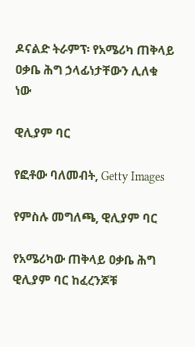ዶናልድ ትራምፕ፡ የአሜሪካ ጠቅላይ ዐቃቤ ሕግ ኃላፊነታቸውን ሊለቁ ነው

ዊሊያም ባር

የፎቶው ባለመብት, Getty Images

የምስሉ መግለጫ, ዊሊያም ባር

የአሜሪካው ጠቅላይ ዐቃቤ ሕግ ዊሊያም ባር ከፈረንጆቹ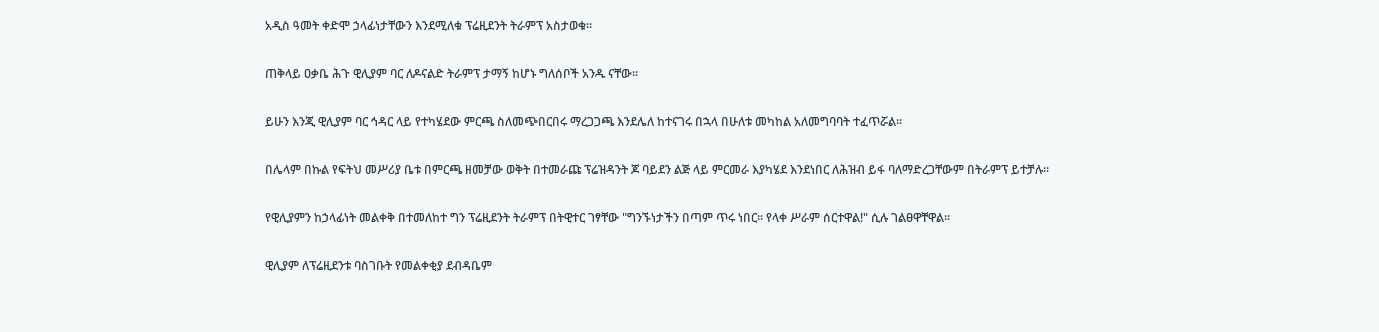አዲስ ዓመት ቀድሞ ኃላፊነታቸውን እንደሚለቁ ፕሬዚደንት ትራምፕ አስታወቁ።

ጠቅላይ ዐቃቤ ሕጉ ዊሊያም ባር ለዶናልድ ትራምፕ ታማኝ ከሆኑ ግለሰቦች አንዱ ናቸው።

ይሁን እንጂ ዊሊያም ባር ኅዳር ላይ የተካሄደው ምርጫ ስለመጭበርበሩ ማረጋጋጫ እንደሌለ ከተናገሩ በኋላ በሁለቱ መካከል አለመግባባት ተፈጥሯል።

በሌላም በኩል የፍትህ መሥሪያ ቤቱ በምርጫ ዘመቻው ወቅት በተመራጩ ፕሬዝዳንት ጆ ባይደን ልጅ ላይ ምርመራ እያካሄደ እንደነበር ለሕዝብ ይፋ ባለማድረጋቸውም በትራምፕ ይተቻሉ።

የዊሊያምን ከኃላፊነት መልቀቅ በተመለከተ ግን ፕሬዚደንት ትራምፕ በትዊተር ገፃቸው "ግንኙነታችን በጣም ጥሩ ነበር። የላቀ ሥራም ሰርተዋል!" ሲሉ ገልፀዋቸዋል።

ዊሊያም ለፕሬዚደንቱ ባስገቡት የመልቀቂያ ደብዳቤም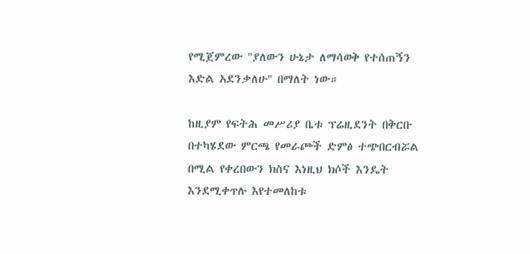የሚጀምረው "ያለውን ሁኔታ ለማሳወቅ የተሰጠኝን እድል አደንቃለሁ" በማለት ነው።

ከዚያም የፍትሕ መሥሪያ ቤቱ ፕሬዚደንት በቅርቡ በተካሄደው ምርጫ የመራጮች ድምፅ ተጭበርብሯል በሚል የቀረበውን ክስና እነዚህ ክሶች እንዴት እንደሚቀጥሉ እየተመለከቱ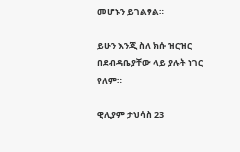መሆኑን ይገልፃል።

ይሁን እንጂ ስለ ክሱ ዝርዝር በደብዳቤያቸው ላይ ያሉት ነገር የለም።

ዊሊያም ታህሳስ 23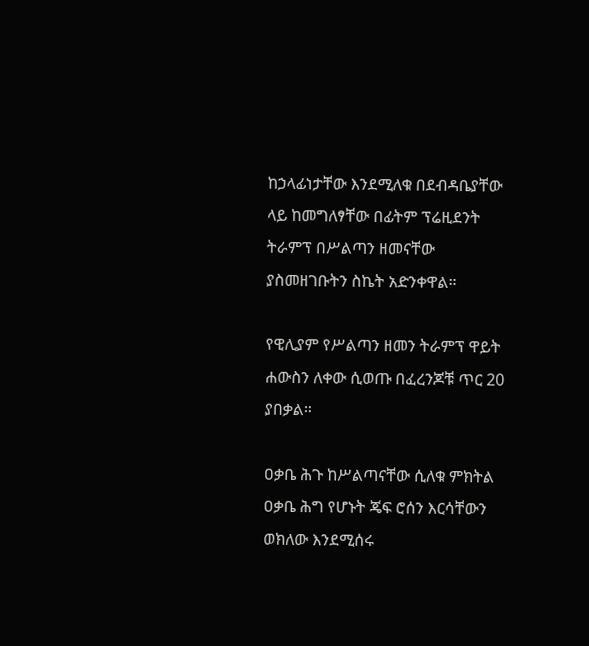ከኃላፊነታቸው እንደሚለቁ በደብዳቤያቸው ላይ ከመግለፃቸው በፊትም ፕሬዚደንት ትራምፕ በሥልጣን ዘመናቸው ያስመዘገቡትን ስኬት አድንቀዋል።

የዊሊያም የሥልጣን ዘመን ትራምፕ ዋይት ሐውስን ለቀው ሲወጡ በፈረንጆቹ ጥር 20 ያበቃል።

ዐቃቤ ሕጉ ከሥልጣናቸው ሲለቁ ምክትል ዐቃቤ ሕግ የሆኑት ጄፍ ሮሰን እርሳቸውን ወክለው እንደሚሰሩ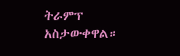ትራምፕ አስታውቀዋል።